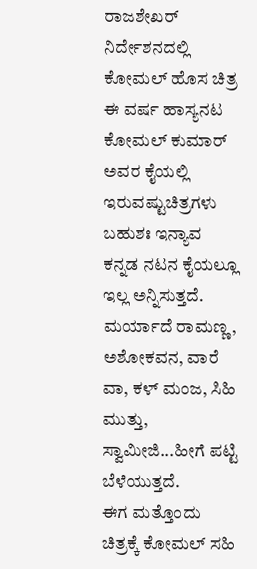ರಾಜಶೇಖರ್ ನಿರ್ದೇಶನದಲ್ಲಿ ಕೋಮಲ್ ಹೊಸ ಚಿತ್ರ
ಈ ವರ್ಷ ಹಾಸ್ಯನಟ ಕೋಮಲ್ ಕುಮಾರ್ ಅವರ ಕೈಯಲ್ಲಿ ಇರುವಷ್ಟುಚಿತ್ರಗಳು ಬಹುಶಃ ಇನ್ಯಾವ ಕನ್ನಡ ನಟನ ಕೈಯಲ್ಲೂ ಇಲ್ಲ ಅನ್ನಿಸುತ್ತದೆ. ಮರ್ಯಾದೆ ರಾಮಣ್ಣ, ಅಶೋಕವನ, ವಾರೆ ವಾ, ಕಳ್ ಮಂಜ, ಸಿಹಿ ಮುತ್ತು, ಸ್ವಾಮೀಜಿ...ಹೀಗೆ ಪಟ್ಟಿ ಬೆಳೆಯುತ್ತದೆ.
ಈಗ ಮತ್ತೊಂದು ಚಿತ್ರಕ್ಕೆ ಕೋಮಲ್ ಸಹಿ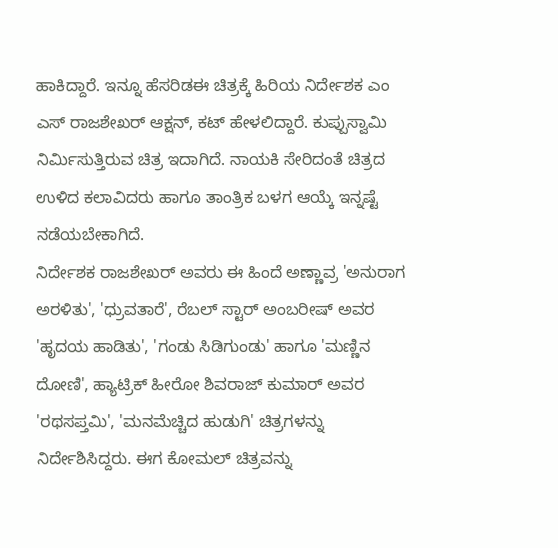ಹಾಕಿದ್ದಾರೆ. ಇನ್ನೂ ಹೆಸರಿಡಈ ಚಿತ್ರಕ್ಕೆ ಹಿರಿಯ ನಿರ್ದೇಶಕ ಎಂ ಎಸ್ ರಾಜಶೇಖರ್ ಆಕ್ಷನ್, ಕಟ್ ಹೇಳಲಿದ್ದಾರೆ. ಕುಪ್ಪುಸ್ವಾಮಿ ನಿರ್ಮಿಸುತ್ತಿರುವ ಚಿತ್ರ ಇದಾಗಿದೆ. ನಾಯಕಿ ಸೇರಿದಂತೆ ಚಿತ್ರದ ಉಳಿದ ಕಲಾವಿದರು ಹಾಗೂ ತಾಂತ್ರಿಕ ಬಳಗ ಆಯ್ಕೆ ಇನ್ನಷ್ಟೆ ನಡೆಯಬೇಕಾಗಿದೆ.
ನಿರ್ದೇಶಕ ರಾಜಶೇಖರ್ ಅವರು ಈ ಹಿಂದೆ ಅಣ್ಣಾವ್ರ 'ಅನುರಾಗ ಅರಳಿತು', 'ಧ್ರುವತಾರೆ', ರೆಬಲ್ ಸ್ಟಾರ್ ಅಂಬರೀಷ್ ಅವರ 'ಹೃದಯ ಹಾಡಿತು', 'ಗಂಡು ಸಿಡಿಗುಂಡು' ಹಾಗೂ 'ಮಣ್ಣಿನ ದೋಣಿ', ಹ್ಯಾಟ್ರಿಕ್ ಹೀರೋ ಶಿವರಾಜ್ ಕುಮಾರ್ ಅವರ 'ರಥಸಪ್ತಮಿ', 'ಮನಮೆಚ್ಚಿದ ಹುಡುಗಿ' ಚಿತ್ರಗಳನ್ನು ನಿರ್ದೇಶಿಸಿದ್ದರು. ಈಗ ಕೋಮಲ್ ಚಿತ್ರವನ್ನು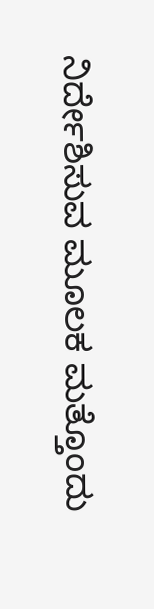ನಿರ್ದೇಶಿಸುವ ಮೂಲಕ ಮತ್ತೊಂದು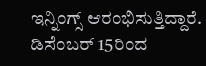ಇನ್ನಿಂಗ್ಸ್ ಆರಂಭಿಸುತ್ತಿದ್ದಾರೆ. ಡಿಸೆಂಬರ್ 15ರಿಂದ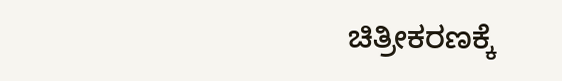ಚಿತ್ರೀಕರಣಕ್ಕೆ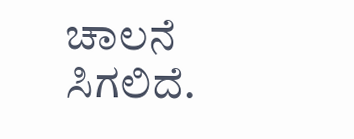ಚಾಲನೆ ಸಿಗಲಿದೆ.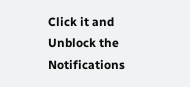Click it and Unblock the Notifications